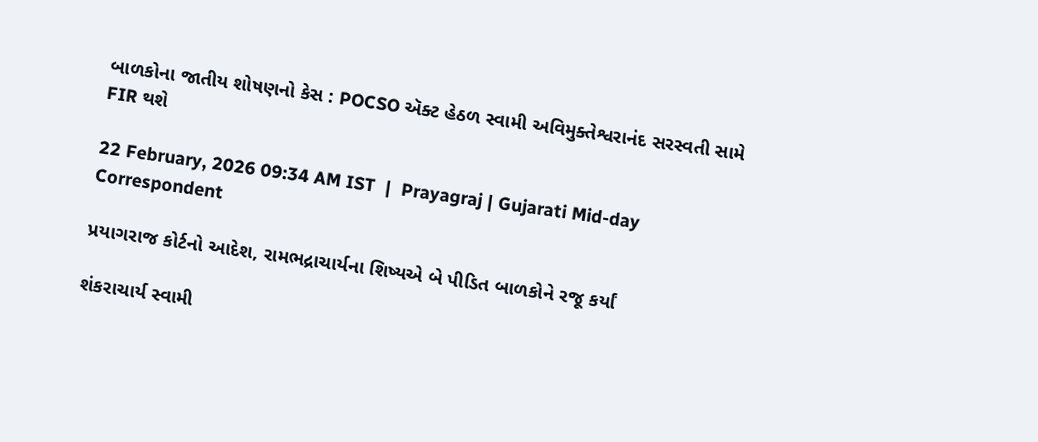બાળકોના જાતીય શોષણનો કેસ : POCSO ઍક્ટ હેઠળ સ્વામી અવિમુક્તેશ્વરાનંદ સરસ્વતી સામે FIR થશે

22 February, 2026 09:34 AM IST  |  Prayagraj | Gujarati Mid-day Correspondent

પ્રયાગરાજ કોર્ટનો આદેશ, રામભદ્રાચાર્યના શિષ્યએ બે પીડિત બાળકોને રજૂ કર્યાં

શંકરાચાર્ય સ્વામી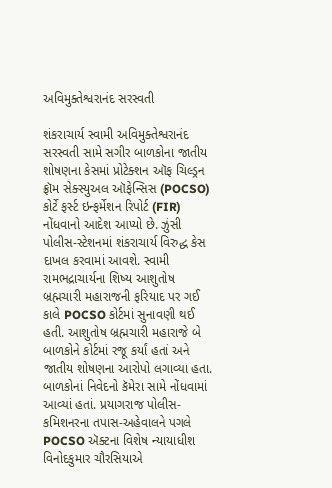અવિમુક્તેશ્વરાનંદ સરસ્વતી

શંકરાચાર્ય સ્વામી અવિમુક્તેશ્વરાનંદ સરસ્વતી સામે સગીર બાળકોના જાતીય શોષણના કેસમાં પ્રોટેક્શન ઑફ ચિલ્ડ્રન ફ્રૉમ સેક્સ્યુઅલ ઑફેન્સિસ (POCSO) કોર્ટે ફર્સ્ટ ઇન્ફર્મેશન રિપોર્ટ (FIR) નોંધવાનો આદેશ આપ્યો છે. ઝુંસી પોલીસ-સ્ટેશનમાં શંકરાચાર્ય વિરુદ્ધ કેસ દાખલ કરવામાં આવશે. સ્વામી રામભદ્રાચાર્યના શિષ્ય આશુતોષ બ્રહ્મચારી મહારાજની ફરિયાદ પર ગઈ કાલે POCSO કોર્ટમાં સુનાવણી થઈ હતી. આશુતોષ બ્રહ્મચારી મહારાજે બે બાળકોને કોર્ટમાં રજૂ કર્યાં હતાં અને જાતીય શોષણના આરોપો લગાવ્યા હતા. બાળકોનાં નિવેદનો કૅમેરા સામે નોંધવામાં આવ્યાં હતાં. પ્રયાગરાજ પોલીસ-કમિશનરના તપાસ-અહેવાલને પગલે POCSO ઍક્ટના વિશેષ ન્યાયાધીશ વિનોદકુમાર ચૌરસિયાએ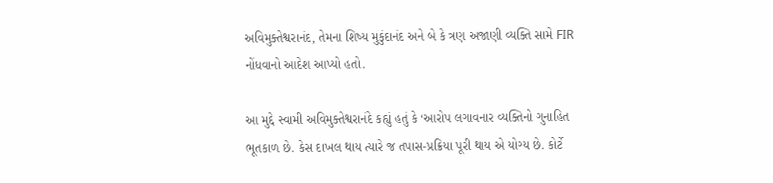અવિમુક્તેશ્વરાનંદ, તેમના શિષ્ય મુકુંદાનંદ અને બે કે ત્રણ અજાણી વ્યક્તિ સામે FIR નોંધવાનો આદેશ આપ્યો હતો.

આ મુદ્દે સ્વામી અવિમુક્તેશ્વરાનંદે કહ્યું હતું કે ‘આરોપ લગાવનાર વ્યક્તિનો ગુનાહિત ભૂતકાળ છે. કેસ દાખલ થાય ત્યારે જ તપાસ-પ્રક્રિયા પૂરી થાય એ યોગ્ય છે. કોર્ટે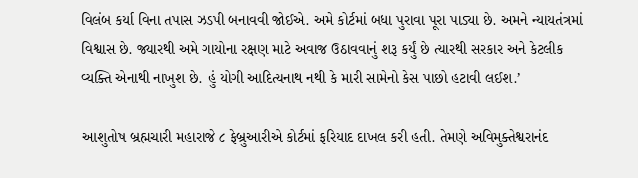વિલંબ કર્યા વિના તપાસ ઝડપી બનાવવી જોઈએ. અમે કોર્ટમાં બધા પુરાવા પૂરા પાડ્યા છે. અમને ન્યાયતંત્રમાં વિશ્વાસ છે. જ્યારથી અમે ગાયોના રક્ષણ માટે અવાજ ઉઠાવવાનું શરૂ કર્યું છે ત્યારથી સરકાર અને કેટલીક વ્યક્તિ એનાથી નાખુશ છે. હું યોગી આદિત્યનાથ નથી કે મારી સામેનો કેસ પાછો હટાવી લઈશ.’

આશુતોષ બ્રહ્મચારી મહારાજે ૮ ફેબ્રુઆરીએ કોર્ટમાં ફરિયાદ દાખલ કરી હતી. તેમણે અવિમુક્તેશ્વરાનંદ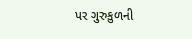પર ગુરુકુળની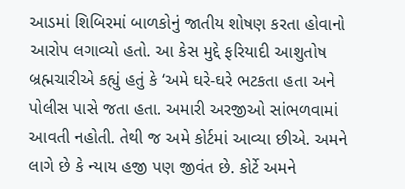આડમાં શિબિરમાં બાળકોનું જાતીય શોષણ કરતા હોવાનો આરોપ લગાવ્યો હતો. આ કેસ મુદ્દે ફરિયાદી આશુતોષ બ્રહ્મચારીએ કહ્યું હતું કે ‘અમે ઘરે-ઘરે ભટકતા હતા અને પોલીસ પાસે જતા હતા. અમારી અરજીઓ સાંભળવામાં આવતી નહોતી. તેથી જ અમે કોર્ટમાં આવ્યા છીએ. અમને લાગે છે કે ન્યાય હજી પણ જીવંત છે. કોર્ટે અમને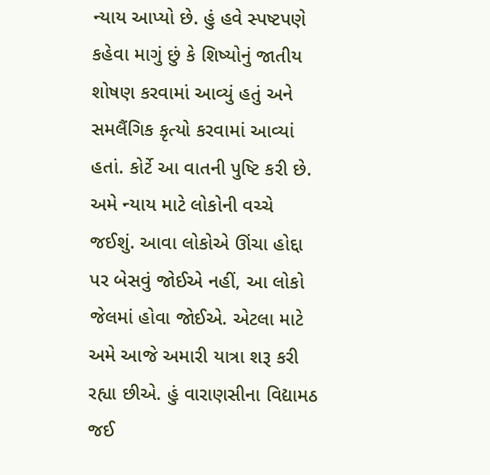ન્યાય આપ્યો છે. હું હવે સ્પષ્ટપણે કહેવા માગું છું કે શિષ્યોનું જાતીય શોષણ કરવામાં આવ્યું હતું અને સમલૈંગિક કૃત્યો કરવામાં આવ્યાં હતાં. કોર્ટે આ વાતની પુષ્ટિ કરી છે. અમે ન્યાય માટે લોકોની વચ્ચે જઈશું. આવા લોકોએ ઊંચા હોદ્દા પર બેસવું જોઈએ નહીં, આ લોકો જેલમાં હોવા જોઈએ. એટલા માટે અમે આજે અમારી યાત્રા શરૂ કરી રહ્યા છીએ. હું વારાણસીના વિદ્યામઠ જઈ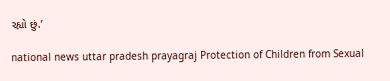રહ્યો છું.’

national news uttar pradesh prayagraj Protection of Children from Sexual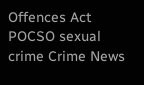Offences Act POCSO sexual crime Crime News